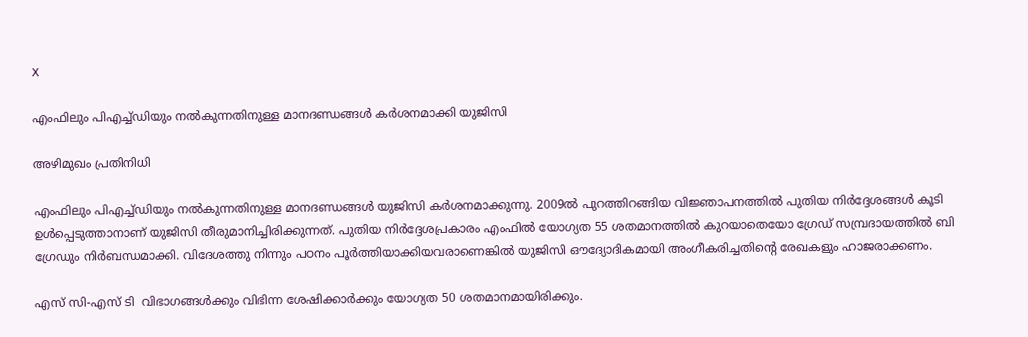X

എംഫിലും പിഎച്ച്ഡിയും നല്‍കുന്നതിനുള്ള മാനദണ്ഡങ്ങള്‍ കര്‍ശനമാക്കി യുജിസി

അഴിമുഖം പ്രതിനിധി

എംഫിലും പിഎച്ച്ഡിയും നല്‍കുന്നതിനുള്ള മാനദണ്ഡങ്ങള്‍ യുജിസി കര്‍ശനമാക്കുന്നു. 2009ല്‍ പുറത്തിറങ്ങിയ വിജ്ഞാപനത്തില്‍ പുതിയ നിര്‍ദ്ദേശങ്ങള്‍ കൂടി ഉള്‍പ്പെടുത്താനാണ് യുജിസി തീരുമാനിച്ചിരിക്കുന്നത്. പുതിയ നിര്‍ദ്ദേശപ്രകാരം എംഫില്‍ യോഗ്യത 55 ശതമാനത്തില്‍ കുറയാതെയോ ഗ്രേഡ് സമ്പ്രദായത്തില്‍ ബി ഗ്രേഡും നിര്‍ബന്ധമാക്കി. വിദേശത്തു നിന്നും പഠനം പൂര്‍ത്തിയാക്കിയവരാണെങ്കില്‍ യുജിസി ഔദ്യോദികമായി അംഗീകരിച്ചതിന്റെ രേഖകളും ഹാജരാക്കണം.

എസ് സി-എസ് ടി  വിഭാഗങ്ങള്‍ക്കും വിഭിന്ന ശേഷിക്കാര്‍ക്കും യോഗ്യത 50 ശതമാനമായിരിക്കും.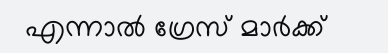എന്നാല്‍ ഗ്രേസ് മാര്‍ക്ക്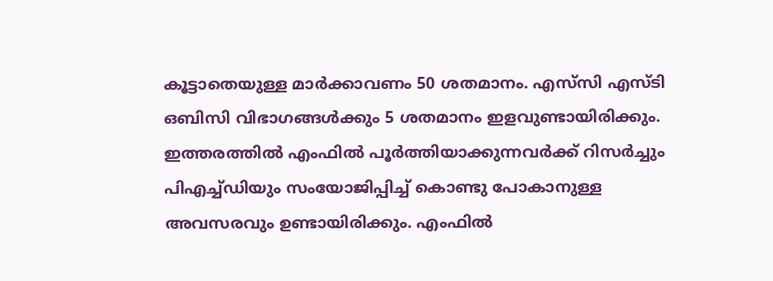കൂട്ടാതെയുള്ള മാര്‍ക്കാവണം 50 ശതമാനം. എസ്‌സി എസ്ടി ഒബിസി വിഭാഗങ്ങള്‍ക്കും 5 ശതമാനം ഇളവുണ്ടായിരിക്കും. ഇത്തരത്തില്‍ എംഫില്‍ പൂര്‍ത്തിയാക്കുന്നവര്‍ക്ക് റിസര്‍ച്ചും പിഎച്ച്ഡിയും സംയോജിപ്പിച്ച് കൊണ്ടു പോകാനുള്ള അവസരവും ഉണ്ടായിരിക്കും. എംഫില്‍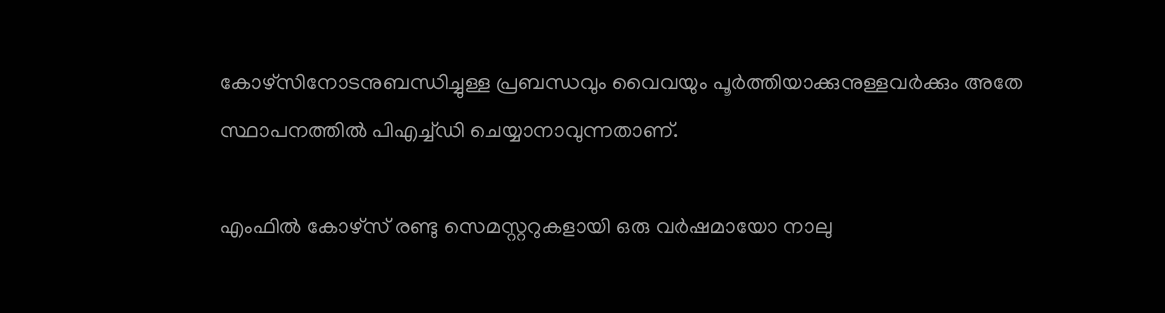കോഴ്‌സിനോടനുബന്ധിച്ചുള്ള പ്രബന്ധവും വൈവയും പൂര്‍ത്തിയാക്കുനുള്ളവര്‍ക്കും അതേ സ്ഥാപനത്തില്‍ പിഎച്ച്ഡി ചെയ്യാനാവുന്നതാണ്.

എംഫില്‍ കോഴ്‌സ് രണ്ടു സെമസ്റ്ററുകളായി ഒരു വര്‍ഷമായോ നാലു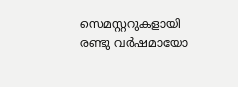സെമസ്റ്ററുകളായി രണ്ടു വര്‍ഷമായോ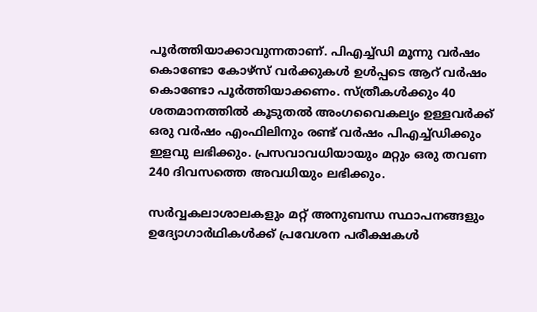പൂര്‍ത്തിയാക്കാവുന്നതാണ്. പിഎച്ച്ഡി മൂന്നു വര്‍ഷം കൊണ്ടോ കോഴ്‌സ് വര്‍ക്കുകള്‍ ഉള്‍പ്പടെ ആറ് വര്‍ഷം കൊണ്ടോ പൂര്‍ത്തിയാക്കണം. സ്ത്രീകള്‍ക്കും 40 ശതമാനത്തില്‍ കൂടുതല്‍ അംഗവൈകല്യം ഉള്ളവര്‍ക്ക് ഒരു വര്‍ഷം എംഫിലിനും രണ്ട് വര്‍ഷം പിഎച്ച്ഡിക്കും ഇളവു ലഭിക്കും. പ്രസവാവധിയായും മറ്റും ഒരു തവണ 240 ദിവസത്തെ അവധിയും ലഭിക്കും.

സര്‍വ്വകലാശാലകളും മറ്റ് അനുബന്ധ സ്ഥാപനങ്ങളും ഉദ്യോഗാര്‍ഥികള്‍ക്ക് പ്രവേശന പരീക്ഷകള്‍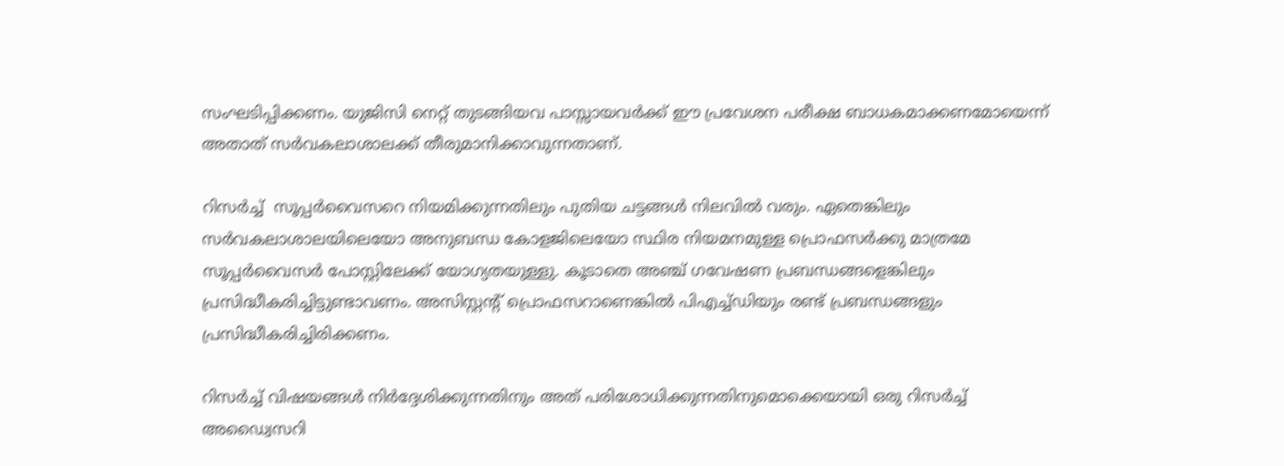സംഘടിപ്പിക്കണം. യുജിസി നെറ്റ് തുടങ്ങിയവ പാസ്സായവര്‍ക്ക് ഈ പ്രവേശന പരീക്ഷ ബാധകമാക്കണമോയെന്ന് അതാത് സര്‍വകലാശാലക്ക് തീരുമാനിക്കാവുന്നതാണ്.

റിസര്‍ച്ച്  സൂപ്പര്‍വൈസറെ നിയമിക്കുന്നതിലും പുതിയ ചട്ടങ്ങള്‍ നിലവില്‍ വരും. ഏതെങ്കിലും സര്‍വകലാശാലയിലെയോ അനുബന്ധ കോളജിലെയോ സ്ഥിര നിയമനമുള്ള പ്രൊഫസര്‍ക്കു മാത്രമേ സൂപ്പര്‍വൈസര്‍ പോസ്റ്റിലേക്ക് യോഗ്യതയുള്ളു. കൂടാതെ അഞ്ച് ഗവേഷണ പ്രബന്ധങ്ങളെങ്കിലും പ്രസിദ്ധീകരിച്ചിട്ടുണ്ടാവണം. അസിസ്റ്റന്റ് പ്രൊഫസറാണെങ്കില്‍ പിഎച്ച്ഡിയും രണ്ട് പ്രബന്ധങ്ങളും പ്രസിദ്ധീകരിച്ചിരിക്കണം.

റിസര്‍ച്ച് വിഷയങ്ങള്‍ നിര്‍ദ്ദേശിക്കുന്നതിനും അത് പരിശോധിക്കുന്നതിനുമൊക്കെയായി ഒരു റിസര്‍ച്ച് അഡ്വൈസറി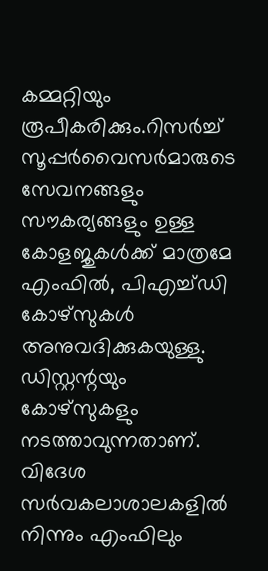കമ്മറ്റിയും രൂപീകരിക്കും.റിസര്‍ച്ച് സൂപ്പര്‍വൈസര്‍മാരുടെ സേവനങ്ങളും സൗകര്യങ്ങളും ഉള്ള കോളജുകള്‍ക്ക് മാത്രമേ എംഫില്‍, പിഎച്ച്ഡി കോഴ്‌സുകള്‍ അനുവദിക്കുകയുള്ളു. ഡിസ്റ്റന്റയും കോഴ്‌സുകളും നടത്താവുന്നതാണ്. വിദേശ സര്‍വകലാശാലകളില്‍ നിന്നും എംഫിലും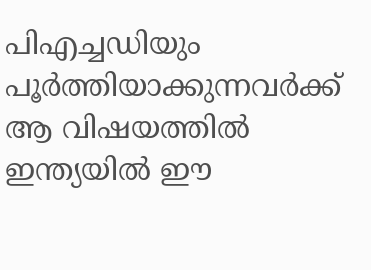പിഎച്ചഡിയും പൂര്‍ത്തിയാക്കുന്നവര്‍ക്ക് ആ വിഷയത്തില്‍ ഇന്ത്യയില്‍ ഈ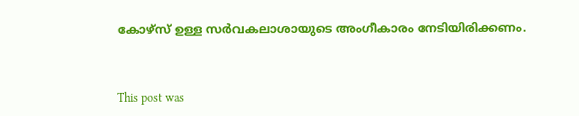കോഴ്‌സ് ഉള്ള സര്‍വകലാശായുടെ അംഗീകാരം നേടിയിരിക്കണം.



This post was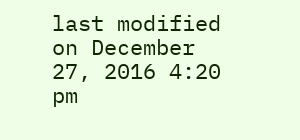last modified on December 27, 2016 4:20 pm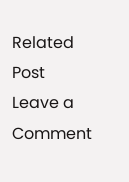Related Post
Leave a Comment